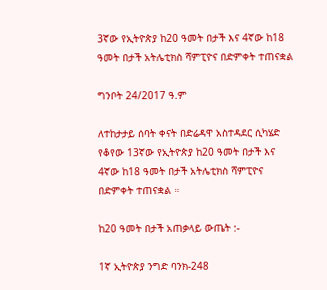3ኛው የኢትዮጵያ ከ20 ዓመት በታች እና 4ኛው ከ18 ዓመት በታች አትሌቲክስ ሻምፒዮና በድምቀት ተጠናቋል

ግንቦት 24/2017 ዓ.ም

ለተከታታይ ሰባት ቀናት በድሬዳዋ አስተዳደር ሲካሄድ የቆየው 13ኛው የኢትዮጵያ ከ20 ዓመት በታች እና 4ኛው ከ18 ዓመት በታች አትሌቲክስ ሻምፒዮና በድምቀት ተጠናቋል ።

ከ20 ዓመት በታች አጠቃላይ ውጤት :-

1ኛ ኢትዮጵያ ንግድ ባንክ-248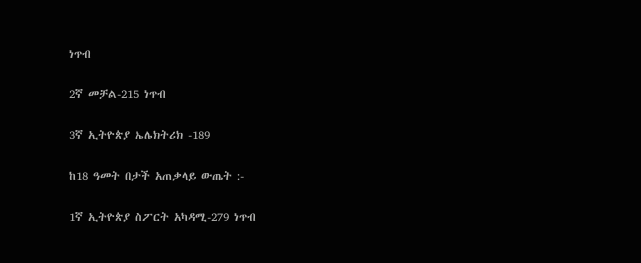ነጥብ

2ኛ መቻል-215 ነጥብ

3ኛ ኢትዮጵያ ኤሌክትሪክ -189

ከ18 ዓመት በታች አጠቃላይ ውጤት :-

1ኛ ኢትዮጵያ ስፖርት አካዳሚ-279 ነጥብ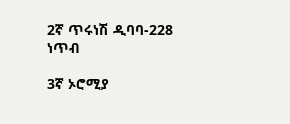2ኛ ጥሩነሽ ዲባባ-228 ነጥብ

3ኛ ኦሮሚያ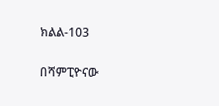ክልል-103

በሻምፒዮናው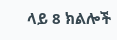ላይ 8 ክልሎች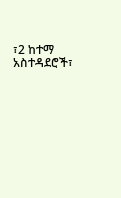፣2 ከተማ አስተዳደሮች፣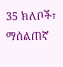35 ክለቦች፣ ማሰልጠኛ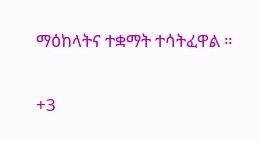ማዕከላትና ተቋማት ተሳትፈዋል ።

+3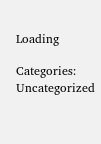Loading

Categories: Uncategorized